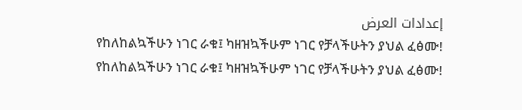إعدادات العرض
የከለከልኳችሁን ነገር ራቁ፤ ካዘዝኳችሁም ነገር የቻላችሁትን ያህል ፈፅሙ!
የከለከልኳችሁን ነገር ራቁ፤ ካዘዝኳችሁም ነገር የቻላችሁትን ያህል ፈፅሙ!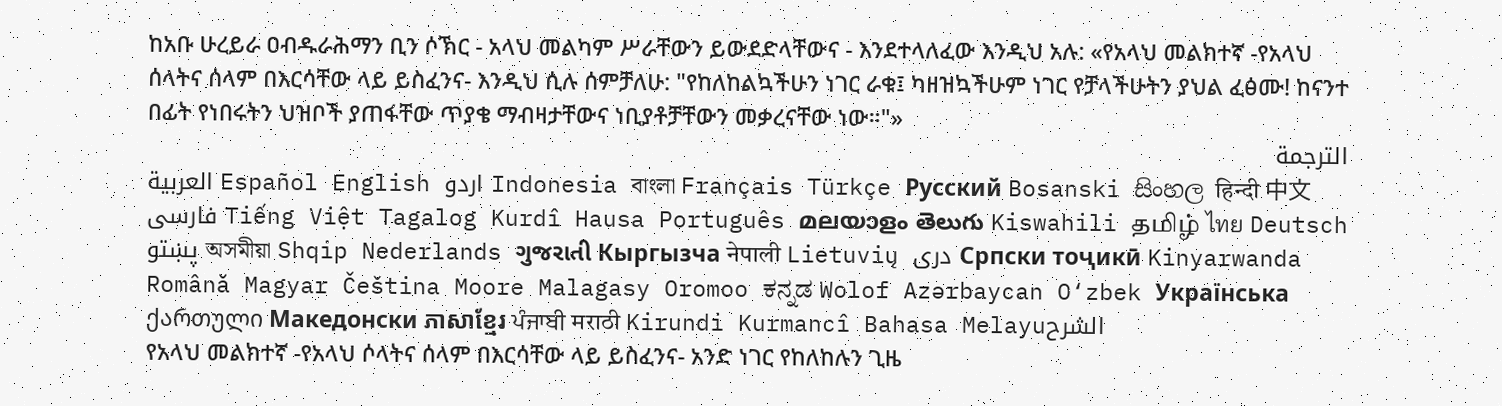ከአቡ ሁረይራ ዐብዱራሕማን ቢን ሶኽር - አላህ መልካም ሥራቸውን ይውደድላቸውና - እንደተላለፈው እንዲህ አሉ: «የአላህ መልክተኛ -የአላህ ሰላትና ሰላም በእርሳቸው ላይ ይስፈንና- እንዲህ ሲሉ ሰምቻለሁ: "የከለከልኳችሁን ነገር ራቁ፤ ካዘዝኳችሁም ነገር የቻላችሁትን ያህል ፈፅሙ! ከናንተ በፊት የነበሩትን ህዝቦች ያጠፋቸው ጥያቄ ማብዛታቸውና ነቢያቶቻቸውን መቃረናቸው ነው።"»
الترجمة
العربية Español English اردو Indonesia বাংলা Français Türkçe Русский Bosanski සිංහල हिन्दी 中文 فارسی Tiếng Việt Tagalog Kurdî Hausa Português മലയാളം తెలుగు Kiswahili தமிழ் ไทย Deutsch پښتو অসমীয়া Shqip Nederlands ગુજરાતી Кыргызча नेपाली Lietuvių دری Српски тоҷикӣ Kinyarwanda Română Magyar Čeština Moore Malagasy Oromoo ಕನ್ನಡ Wolof Azərbaycan O‘zbek Українська ქართული Македонски ភាសាខ្មែរ ਪੰਜਾਬੀ मराठी Kirundi Kurmancî Bahasa Melayuالشرح
የአላህ መልክተኛ -የአላህ ሶላትና ሰላም በእርሳቸው ላይ ይስፈንና- አንድ ነገር የከለከሉን ጊዜ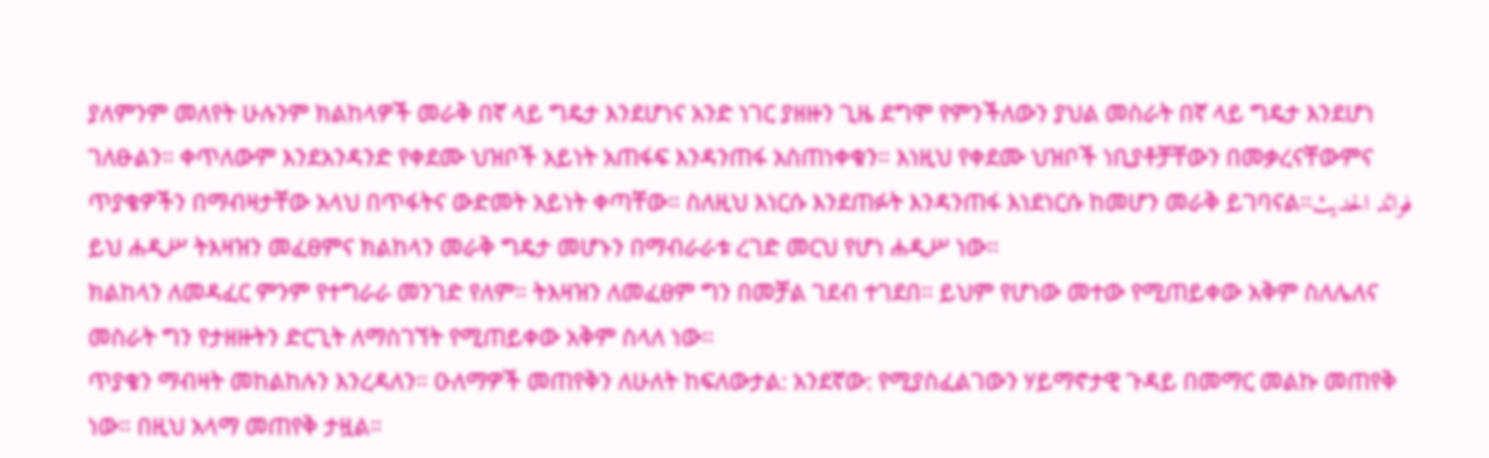ያለምንም መለየት ሁሉንም ክልከላዎች መራቅ በኛ ላይ ግዴታ እንደሆነና አንድ ነገር ያዘዙን ጊዜ ደግሞ የምንችለውን ያህል መስራት በኛ ላይ ግዴታ እንደሆነ ገለፁልን። ቀጥለውም እንደአንዳንድ የቀደሙ ህዝቦች አይነት አጠፋፍ እንዳንጠፋ አስጠነቀቁን። እነዚህ የቀደሙ ህዝቦች ነቢያቶቻቸውን በመቃረናቸውምና ጥያቄዎችን በማብዛታቸው አላህ በጥፋትና ውድመት አይነት ቀጣቸው። ስለዚህ እነርሱ እንደጠፉት እንዳንጠፋ እነደነርሱ ከመሆን መራቅ ይገባናል።فوائد الحديث
ይህ ሐዲሥ ትእዛዝን መፈፀምና ክልከላን መራቅ ግዴታ መሆኑን በማብራራቱ ረገድ መርህ የሆነ ሐዲሥ ነው።
ክልከላን ለመዳፈር ምንም የተግራራ መንገድ የለም። ትእዛዝን ለመፈፀም ግን በመቻል ገደብ ተገደበ። ይህም የሆነው መተው የሚጠይቀው አቅም ስለሌለና መስራት ግን የታዘዙትን ድርጊት ለማስገኘት የሚጠይቀው አቅም ስላለ ነው።
ጥያቄን ማብዛት መከልከሉን እንረዳለን። ዑለማዎች መጠየቅን ለሁለት ከፍለውታል: አንደኛው: የሚያስፈልገውን ሃይማኖታዊ ጉዳይ በመማር መልኩ መጠየቅ ነው። በዚህ አላማ መጠየቅ ታዟል።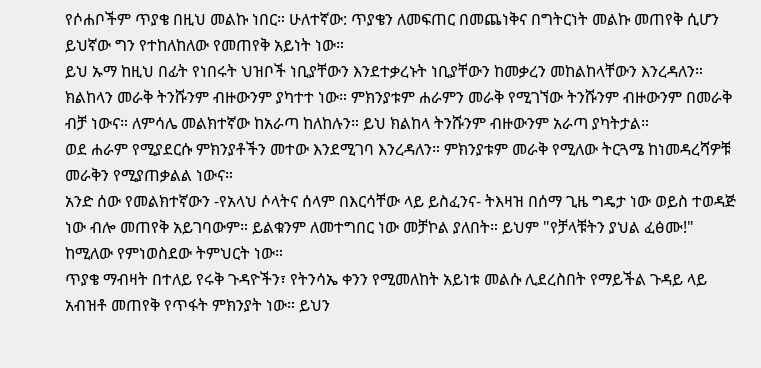የሶሐቦችም ጥያቄ በዚህ መልኩ ነበር። ሁለተኛው: ጥያቄን ለመፍጠር በመጨነቅና በግትርነት መልኩ መጠየቅ ሲሆን ይህኛው ግን የተከለከለው የመጠየቅ አይነት ነው።
ይህ ኡማ ከዚህ በፊት የነበሩት ህዝቦች ነቢያቸውን እንደተቃረኑት ነቢያቸውን ከመቃረን መከልከላቸውን እንረዳለን።
ክልከላን መራቅ ትንሹንም ብዙውንም ያካተተ ነው። ምክንያቱም ሐራምን መራቅ የሚገኘው ትንሹንም ብዙውንም በመራቅ ብቻ ነውና። ለምሳሌ መልክተኛው ከአራጣ ከለከሉን። ይህ ክልከላ ትንሹንም ብዙውንም አራጣ ያካትታል።
ወደ ሐራም የሚያደርሱ ምክንያቶችን መተው እንደሚገባ እንረዳለን። ምክንያቱም መራቅ የሚለው ትርጓሜ ከነመዳረሻዎቹ መራቅን የሚያጠቃልል ነውና።
አንድ ሰው የመልክተኛውን -የአላህ ሶላትና ሰላም በእርሳቸው ላይ ይስፈንና- ትእዛዝ በሰማ ጊዜ ግዴታ ነው ወይስ ተወዳጅ ነው ብሎ መጠየቅ አይገባውም። ይልቁንም ለመተግበር ነው መቻኮል ያለበት። ይህም "የቻላቹትን ያህል ፈፅሙ!" ከሚለው የምነወስደው ትምህርት ነው።
ጥያቄ ማብዛት በተለይ የሩቅ ጉዳዮችን፣ የትንሳኤ ቀንን የሚመለከት አይነቱ መልሱ ሊደረስበት የማይችል ጉዳይ ላይ አብዝቶ መጠየቅ የጥፋት ምክንያት ነው። ይህን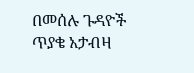በመሰሉ ጉዳዮች ጥያቄ አታብዛ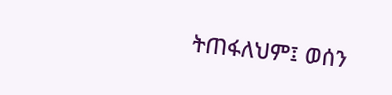ትጠፋለህም፤ ወሰን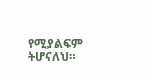የሚያልፍም ትሆናለህ።